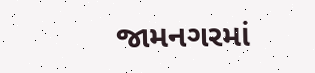જામનગરમાં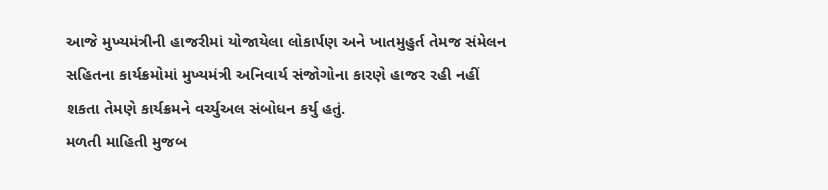આજે મુખ્યમંત્રીની હાજરીમાં યોજાયેલા લોકાર્પણ અને ખાતમુહુર્ત તેમજ સંમેલન સહિતના કાર્યક્રમોમાં મુખ્યમંત્રી અનિવાર્ય સંજોગોના કારણે હાજર રહી નહીં શકતા તેમણે કાર્યક્રમને વર્ચ્યુઅલ સંબોધન કર્યુ હતું.
મળતી માહિતી મુજબ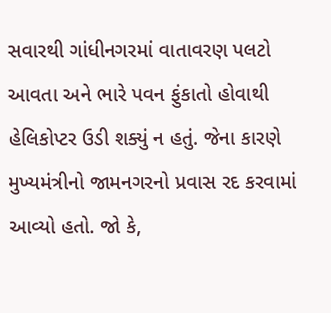સવારથી ગાંધીનગરમાં વાતાવરણ પલટો આવતા અને ભારે પવન ફુંકાતો હોવાથી હેલિકોપ્ટર ઉડી શક્યું ન હતું. જેના કારણે મુખ્યમંત્રીનો જામનગરનો પ્રવાસ રદ કરવામાં આવ્યો હતો. જો કે,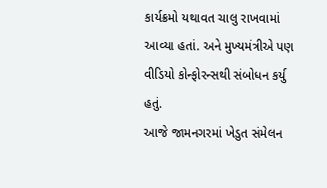કાર્યક્રમો યથાવત ચાલુ રાખવામાં આવ્યા હતાં. અને મુખ્યમંત્રીએ પણ વીડિયો કોન્ફોરન્સથી સંબોધન કર્યુ હતું.
આજે જામનગરમાં ખેડુત સંમેલન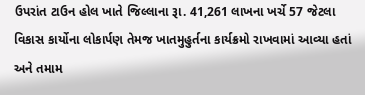ઉપરાંત ટાઉન હોલ ખાતે જિલ્લાના રૂા. 41,261 લાખના ખર્ચે 57 જેટલા વિકાસ કાર્યોના લોકાર્પણ તેમજ ખાતમુહુર્તના કાર્યક્રમો રાખવામાં આવ્યા હતાં અને તમામ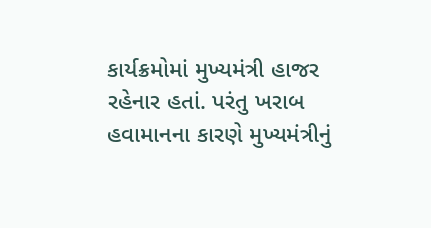કાર્યક્રમોમાં મુખ્યમંત્રી હાજર રહેનાર હતાં. પરંતુ ખરાબ હવામાનના કારણે મુખ્યમંત્રીનું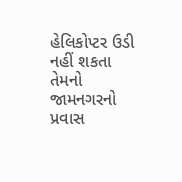હેલિકોપ્ટર ઉડી નહીં શકતા તેમનો જામનગરનો પ્રવાસ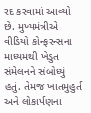રદ કરવામાં આવ્યો છે. મુખ્યમંત્રીએ વીડિયો કોન્ફરન્સના માધ્યમથી ખેડુત સંમેલનને સંબોધ્યું હતું. તેમજ ખાતમુહુર્ત અને લોકાર્પણના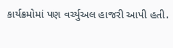કાર્યક્રમોમાં પણ વર્ચ્યુઅલ હાજરી આપી હતી.